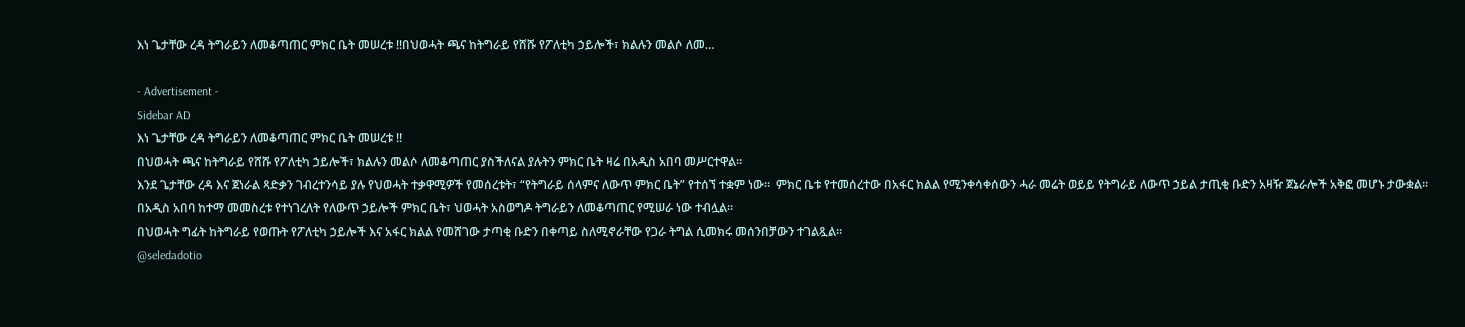እነ ጌታቸው ረዳ ትግራይን ለመቆጣጠር ምክር ቤት መሠረቱ !!በህወሓት ጫና ከትግራይ የሸሹ የፖለቲካ ኃይሎች፣ ክልሉን መልሶ ለመ…

- Advertisement -
Sidebar AD
እነ ጌታቸው ረዳ ትግራይን ለመቆጣጠር ምክር ቤት መሠረቱ !!
በህወሓት ጫና ከትግራይ የሸሹ የፖለቲካ ኃይሎች፣ ክልሉን መልሶ ለመቆጣጠር ያስችለናል ያሉትን ምክር ቤት ዛሬ በአዲስ አበባ መሥርተዋል።
እንደ ጌታቸው ረዳ እና ጀነራል ጻድቃን ገብረተንሳይ ያሉ የህወሓት ተቃዋሚዎች የመሰረቱት፣ “የትግራይ ሰላምና ለውጥ ምክር ቤት” የተሰኘ ተቋም ነው።  ምክር ቤቱ የተመሰረተው በአፋር ክልል የሚንቀሳቀሰውን ሓራ መሬት ወይይ የትግራይ ለውጥ ኃይል ታጢቂ ቡድን አዛዥ ጀኔራሎች አቅፎ መሆኑ ታውቋል።
በአዲስ አበባ ከተማ መመስረቱ የተነገረለት የለውጥ ኃይሎች ምክር ቤት፣ ህወሓት አስወግዶ ትግራይን ለመቆጣጠር የሚሠራ ነው ተብሏል።
በህወሓት ግፊት ከትግራይ የወጡት የፖለቲካ ኃይሎች እና አፋር ክልል የመሸገው ታጣቂ ቡድን በቀጣይ ስለሚኖራቸው የጋራ ትግል ሲመክሩ መሰንበቻውን ተገልጿል።
@seledadotio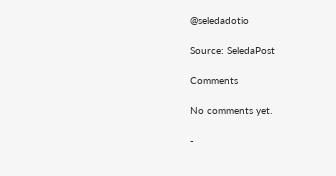@seledadotio

Source: SeledaPost

Comments

No comments yet.

-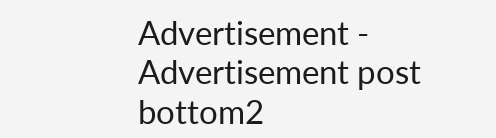Advertisement -
Advertisement post bottom2